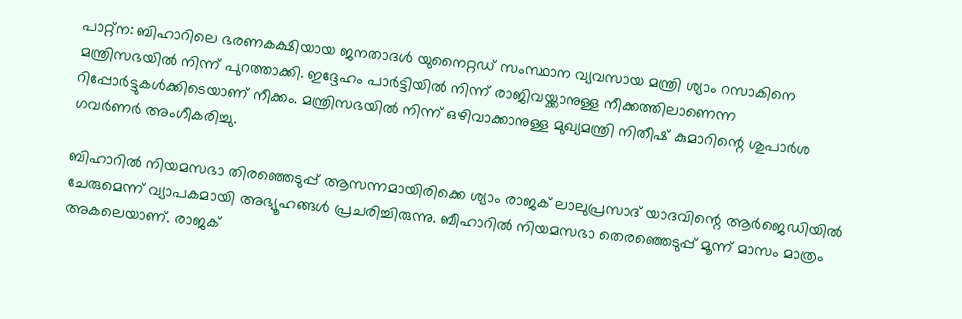പാറ്റ്ന: ബിഹാറിലെ ഭരണകക്ഷിയായ ജനതാദള്‍ യുനൈറ്റഡ് സംസ്ഥാന വ്യവസായ മന്ത്രി ശ്യാം റസാകിനെ മന്ത്രിസഭയില്‍ നിന്ന് പുറത്താക്കി. ഇദ്ദേഹം പാര്‍ട്ടിയില്‍ നിന്ന് രാജിവയ്ക്കാനുള്ള നീക്കത്തിലാണെന്ന റിപ്പോര്‍ട്ടുകള്‍ക്കിടെയാണ് നീക്കം. മന്ത്രിസഭയില്‍ നിന്ന് ഒഴിവാക്കാനുള്ള മുഖ്യമന്ത്രി നിതീഷ് കുമാറിന്റെ ശുപാര്‍ശ ഗവര്‍ണര്‍ അംഗീകരിച്ചു.

ബിഹാറില്‍ നിയമസഭാ തിരഞ്ഞെടുപ്പ് ആസന്നമായിരിക്കെ ശ്യാം രാജക് ലാലുപ്രസാദ് യാദവിന്റെ ആര്‍ജെഡിയില്‍ ചേരുമെന്ന് വ്യാപകമായി അഭ്യൂഹങ്ങള്‍ പ്രചരിച്ചിരുന്നു. ബീഹാറില്‍ നിയമസഭാ തെരഞ്ഞെടുപ്പ് മൂന്ന് മാസം മാത്രം അകലെയാണ്. രാജക്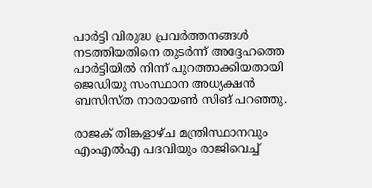പാര്‍ട്ടി വിരുദ്ധ പ്രവര്‍ത്തനങ്ങള്‍ നടത്തിയതിനെ തുടര്‍ന്ന് അദ്ദേഹത്തെ പാര്‍ട്ടിയില്‍ നിന്ന് പുറത്താക്കിയതായി ജെഡിയു സംസ്ഥാന അധ്യക്ഷന്‍ ബസിസ്ത നാരായണ്‍ സിങ് പറഞ്ഞു.

രാജക് തിങ്കളാഴ്ച മന്ത്രിസ്ഥാനവും എംഎല്‍എ പദവിയും രാജിവെച്ച്‌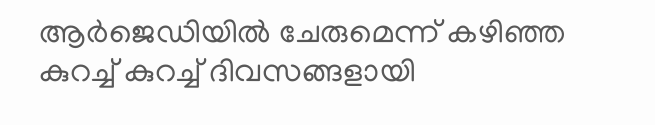ആര്‍ജെഡിയില്‍ ചേരുമെന്ന് കഴിഞ്ഞ കുറച്ച്‌ കുറച്ച്‌ ദിവസങ്ങളായി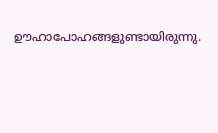ഊഹാപോഹങ്ങളുണ്ടായിരുന്നു.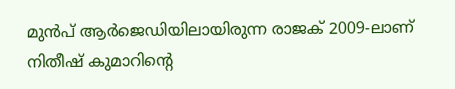മുന്‍പ് ആര്‍ജെഡിയിലായിരുന്ന രാജക് 2009-ലാണ് നിതീഷ് കുമാറിന്റെ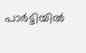പാര്‍ട്ടിയില്‍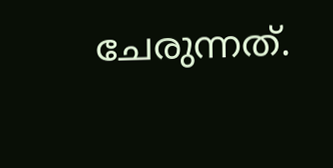ചേരുന്നത്.